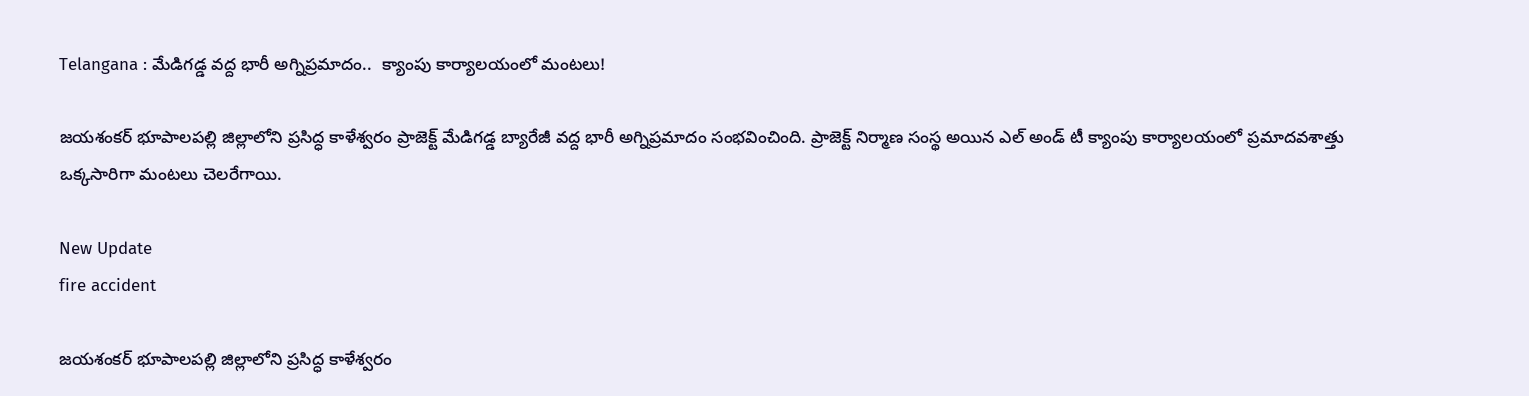Telangana : మేడిగడ్డ వద్ద భారీ అగ్నిప్రమాదం..  క్యాంపు కార్యాలయంలో మంటలు!

జయశంకర్ భూపాలపల్లి జిల్లాలోని ప్రసిద్ధ కాళేశ్వరం ప్రాజెక్ట్ మేడిగడ్డ బ్యారేజీ వద్ద భారీ అగ్నిప్రమాదం సంభవించింది. ప్రాజెక్ట్ నిర్మాణ సంస్థ అయిన ఎల్ అండ్ టీ క్యాంపు కార్యాలయంలో ప్రమాదవశాత్తు ఒక్కసారిగా మంటలు చెలరేగాయి.

New Update
fire accident

జయశంకర్ భూపాలపల్లి జిల్లాలోని ప్రసిద్ధ కాళేశ్వరం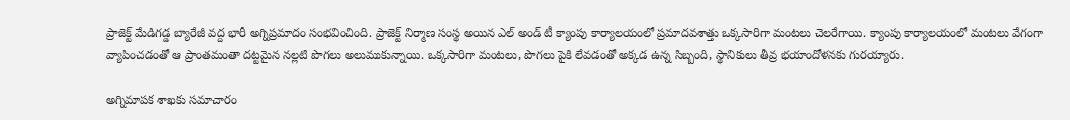ప్రాజెక్ట్ మేడిగడ్డ బ్యారేజీ వద్ద భారీ అగ్నిప్రమాదం సంభవించింది. ప్రాజెక్ట్ నిర్మాణ సంస్థ అయిన ఎల్ అండ్ టీ క్యాంపు కార్యాలయంలో ప్రమాదవశాత్తు ఒక్కసారిగా మంటలు చెలరేగాయి. క్యాంపు కార్యాలయంలో మంటలు వేగంగా వ్యాపించడంతో ఆ ప్రాంతమంతా దట్టమైన నల్లటి పొగలు అలుముకున్నాయి. ఒక్కసారిగా మంటలు, పొగలు పైకి లేవడంతో అక్కడ ఉన్న సిబ్బంది, స్థానికులు తీవ్ర భయాందోళనకు గురయ్యారు.

అగ్నిమాపక శాఖకు సమాచారం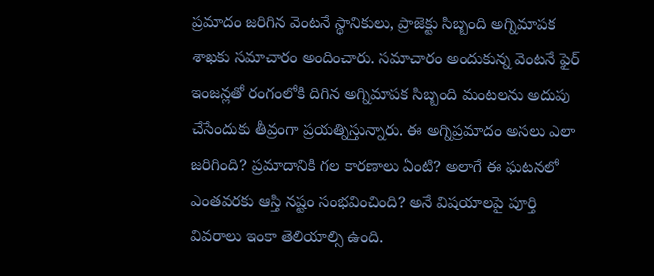ప్రమాదం జరిగిన వెంటనే స్థానికులు, ప్రాజెక్టు సిబ్బంది అగ్నిమాపక శాఖకు సమాచారం అందించారు. సమాచారం అందుకున్న వెంటనే ఫైర్ ఇంజన్లతో రంగంలోకి దిగిన అగ్నిమాపక సిబ్బంది మంటలను అదుపు చేసేందుకు తీవ్రంగా ప్రయత్నిస్తున్నారు. ఈ అగ్నిప్రమాదం అసలు ఎలా జరిగింది? ప్రమాదానికి గల కారణాలు ఏంటి? అలాగే ఈ ఘటనలో ఎంతవరకు ఆస్తి నష్టం సంభవించింది? అనే విషయాలపై పూర్తి వివరాలు ఇంకా తెలియాల్సి ఉంది.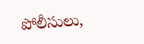పోలీసులు,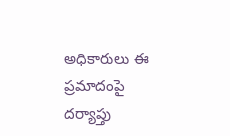అధికారులు ఈ ప్రమాదంపై దర్యాప్తు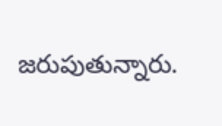జరుపుతున్నారు.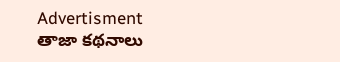Advertisment
తాజా కథనాలు